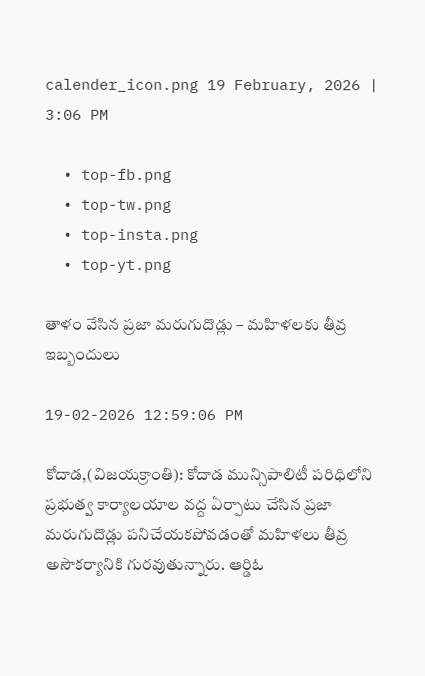calender_icon.png 19 February, 2026 | 3:06 PM

  • top-fb.png
  • top-tw.png
  • top-insta.png
  • top-yt.png

తాళం వేసిన ప్రజా మరుగుదొడ్లు – మహిళలకు తీవ్ర ఇబ్బందులు

19-02-2026 12:59:06 PM

కోదాడ,(విజయక్రాంతి): కోదాడ మున్సిపాలిటీ పరిధిలోని ప్రభుత్వ కార్యాలయాల వద్ద ఏర్పాటు చేసిన ప్రజా మరుగుదొడ్లు పనిచేయకపోవడంతో మహిళలు తీవ్ర అసౌకర్యానికి గురవుతున్నారు. ఆర్డిఓ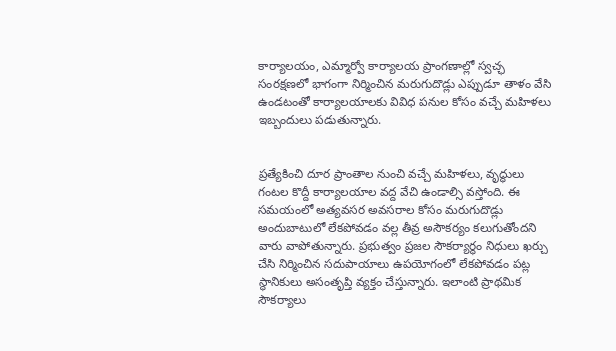కార్యాలయం, ఎమ్మార్వో కార్యాలయ ప్రాంగణాల్లో స్వచ్ఛ సంరక్షణలో భాగంగా నిర్మించిన మరుగుదొడ్లు ఎప్పుడూ తాళం వేసి ఉండటంతో కార్యాలయాలకు వివిధ పనుల కోసం వచ్చే మహిళలు ఇబ్బందులు పడుతున్నారు.


ప్రత్యేకించి దూర ప్రాంతాల నుంచి వచ్చే మహిళలు, వృద్ధులు గంటల కొద్దీ కార్యాలయాల వద్ద వేచి ఉండాల్సి వస్తోంది. ఈ సమయంలో అత్యవసర అవసరాల కోసం మరుగుదొడ్లు అందుబాటులో లేకపోవడం వల్ల తీవ్ర అసౌకర్యం కలుగుతోందని వారు వాపోతున్నారు. ప్రభుత్వం ప్రజల సౌకర్యార్థం నిధులు ఖర్చు చేసి నిర్మించిన సదుపాయాలు ఉపయోగంలో లేకపోవడం పట్ల స్థానికులు అసంతృప్తి వ్యక్తం చేస్తున్నారు. ఇలాంటి ప్రాథమిక సౌకర్యాలు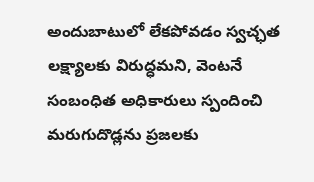అందుబాటులో లేకపోవడం స్వచ్ఛత లక్ష్యాలకు విరుద్ధమని, వెంటనే సంబంధిత అధికారులు స్పందించి మరుగుదొడ్లను ప్రజలకు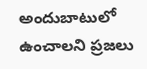అందుబాటులో ఉంచాలని ప్రజలు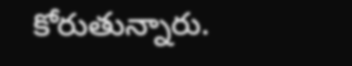కోరుతున్నారు.